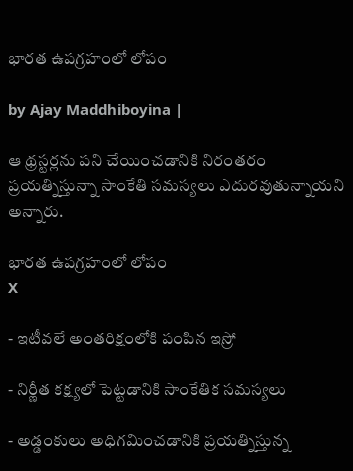భారత ఉపగ్రహంలో లోపం

by Ajay Maddhiboyina |

ఆ థ్రస్టర్లను పని చేయించడానికి నిరంతరం ప్రయత్నిస్తున్నా సాంకేతి సమస్యలు ఎదురవుతున్నాయని అన్నారు.

భారత ఉపగ్రహంలో లోపం
X

- ఇటీవలే అంతరిక్షంలోకి పంపిన ఇస్రో

- నిర్ణీత కక్ష్యలో పెట్టడానికి సాంకేతిక సమస్యలు

- అడ్డంకులు అధిగమించడానికి ప్రయత్నిస్తున్న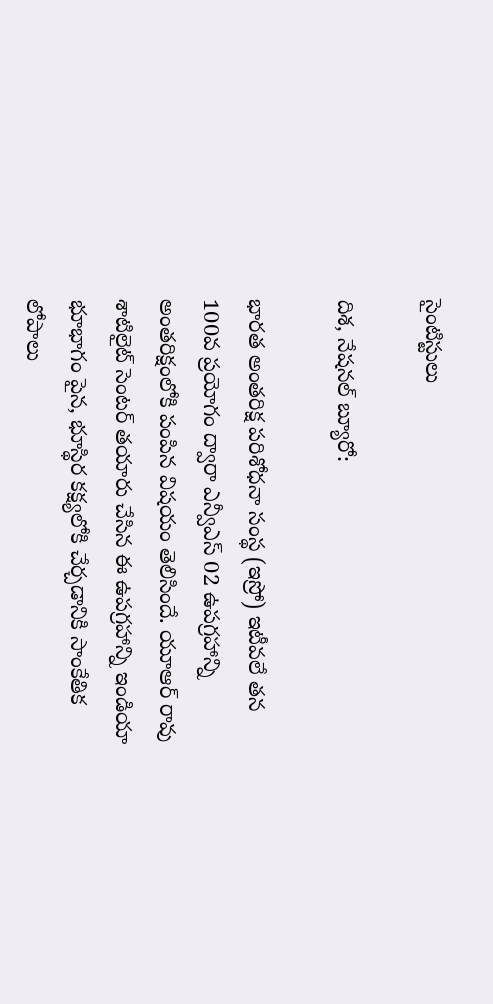సైంటిస్టులు

దిశ, నేషనల్ బ్యూరో:

భారత అంతరిక్ష పరిశోధనా సంస్థ (ఇస్రో) ఇటీవలే తన 100వ ప్రయోగం ద్వారా ఎన్వీఎస్ 02 ఉపగ్రహాన్ని అంతరిక్షంలోకి పంపిన విషయం తెలిసిందే. యూఆర్ రావు శాటిలైట్ సెంటర్ తయారు చేసిన ఈ ఉపగ్రహాన్ని ఇండియా భూభాగం పైన, భూస్థిర కక్ష్యలోకి చేర్చడానికి సాంకేతిక లోపాలు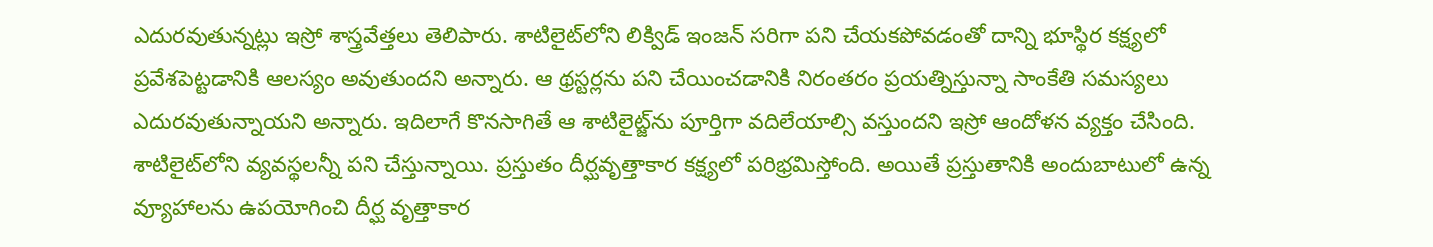ఎదురవుతున్నట్లు ఇస్రో శాస్త్రవేత్తలు తెలిపారు. శాటిలైట్‌లోని లిక్విడ్ ఇంజన్ సరిగా పని చేయకపోవడంతో దాన్ని భూస్థిర కక్ష్యలో ప్రవేశపెట్టడానికి ఆలస్యం అవుతుందని అన్నారు. ఆ థ్రస్టర్లను పని చేయించడానికి నిరంతరం ప్రయత్నిస్తున్నా సాంకేతి సమస్యలు ఎదురవుతున్నాయని అన్నారు. ఇదిలాగే కొనసాగితే ఆ శాటిలైట్జ్‌ను పూర్తిగా వదిలేయాల్సి వస్తుందని ఇస్రో ఆందోళన వ్యక్తం చేసింది. శాటిలైట్‌లోని వ్యవస్థలన్నీ పని చేస్తున్నాయి. ప్రస్తుతం దీర్ఘవృత్తాకార కక్ష్యలో పరిభ్రమిస్తోంది. అయితే ప్రస్తుతానికి అందుబాటులో ఉన్న వ్యూహాలను ఉపయోగించి దీర్ఘ వృత్తాకార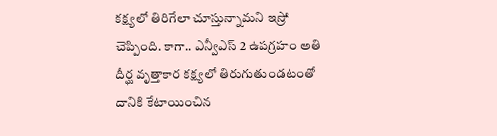కక్ష్యలో తిరిగేలా చూస్తున్నామని ఇస్రో చెప్పింది. కాగా.. ఎన్వీఎస్ 2 ఉపగ్రహం అతి దీర్ఘ వృత్తాకార కక్ష్యలో తిరుగుతుండటంతో దానికి కేటాయించిన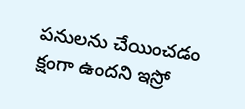పనులను చేయించడం క్షంగా ఉందని ఇస్రో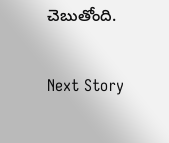చెబుతోంది.

Next Story